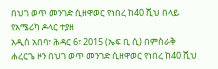በህገ ወጥ መንገድ ሲዘዋወር የነበረ ከ40 ሺህ በላይ የአሜሪካ ዶላር ተያዘ
አዲስ አበባ፣ ሕዳር 6፣ 2015 (ኤፍ ቢ ሲ) በምስራቅ ሐረርጌ ዞን በህገ ወጥ መንገድ ሲዘዋወር የነበረ ከ40 ሺህ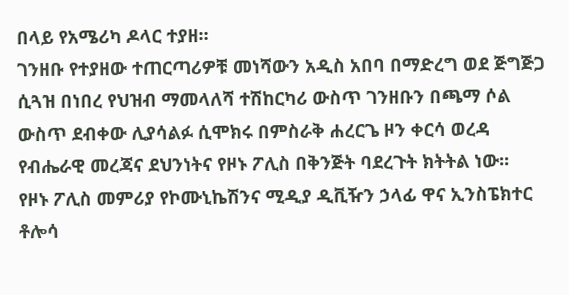በላይ የአሜሪካ ዶላር ተያዘ።
ገንዘቡ የተያዘው ተጠርጣሪዎቹ መነሻውን አዲስ አበባ በማድረግ ወደ ጅግጅጋ ሲጓዝ በነበረ የህዝብ ማመላለሻ ተሽከርካሪ ውስጥ ገንዘቡን በጫማ ሶል ውስጥ ደብቀው ሊያሳልፉ ሲሞክሩ በምስራቅ ሐረርጌ ዞን ቀርሳ ወረዳ የብሔራዊ መረጃና ደህንነትና የዞኑ ፖሊስ በቅንጅት ባደረጉት ክትትል ነው፡፡
የዞኑ ፖሊስ መምሪያ የኮሙኒኬሽንና ሚዲያ ዲቪዥን ኃላፊ ዋና ኢንስፔክተር ቶሎሳ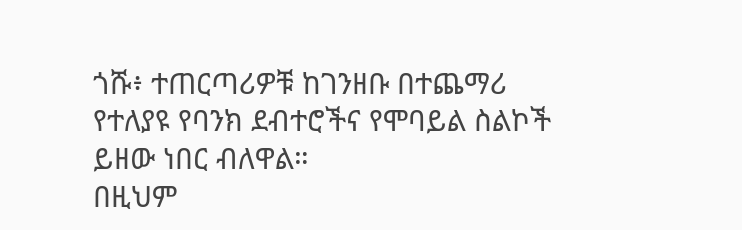ጎሹ፥ ተጠርጣሪዎቹ ከገንዘቡ በተጨማሪ የተለያዩ የባንክ ደብተሮችና የሞባይል ስልኮች ይዘው ነበር ብለዋል።
በዚህም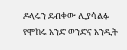ዶላሩን ደብቀው ሊያሳልፉ የሞከሩ አንድ ወንድና አንዲት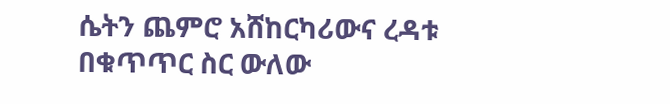ሴትን ጨምሮ አሸከርካሪውና ረዳቱ በቁጥጥር ስር ውለው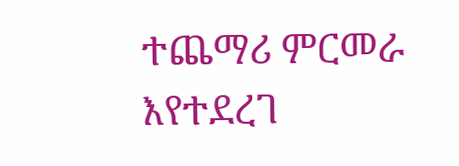ተጨማሪ ምርመራ እየተደረገ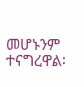መሆኑንም ተናግረዋል፡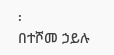፡
በተሾመ ኃይሉ